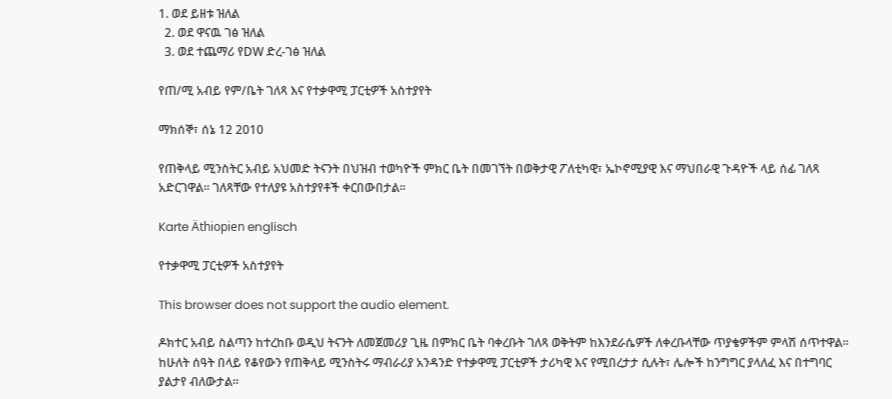1. ወደ ይዘቱ ዝለል
  2. ወደ ዋናዉ ገፅ ዝለል
  3. ወደ ተጨማሪ የDW ድረ-ገፅ ዝለል

የጠ/ሚ አብይ የም/ቤት ገለጻ እና የተቃዋሚ ፓርቲዎች አስተያየት

ማክሰኞ፣ ሰኔ 12 2010

የጠቅላይ ሚንስትር አብይ አህመድ ትናንት በህዝብ ተወካዮች ምክር ቤት በመገኘት በወቅታዊ ፖለቲካዊ፣ ኤኮኖሚያዊ እና ማህበራዊ ጉዳዮች ላይ ሰፊ ገለጻ አድርገዋል። ገለጻቸው የተለያዩ አስተያየቶች ቀርበውበታል።

Karte Äthiopien englisch

የተቃዋሚ ፓርቲዎች አስተያየት

This browser does not support the audio element.

ዶክተር አብይ ስልጣን ከተረከቡ ወዲህ ትናንት ለመጀመሪያ ጊዜ በምክር ቤት ባቀረቡት ገለጻ ወቅትም ከእንደራሴዎች ለቀረቡላቸው ጥያቄዎችም ምላሽ ሰጥተዋል። ከሁለት ሰዓት በላይ የቆየውን የጠቅላይ ሚንስትሩ ማብራሪያ አንዳንድ የተቃዋሚ ፓርቲዎች ታሪካዊ እና የሚበረታታ ሲሉት፣ ሌሎች ከንግግር ያላለፈ እና በተግባር ያልታየ ብለውታል።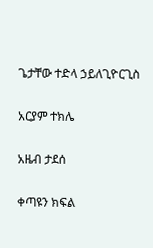ጌታቸው ተድላ ኃይለጊዮርጊስ

አርያም ተክሌ

አዜብ ታደሰ

ቀጣዩን ክፍል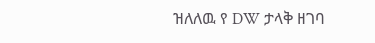ዝለለዉ የ DW ታላቅ ዘገባ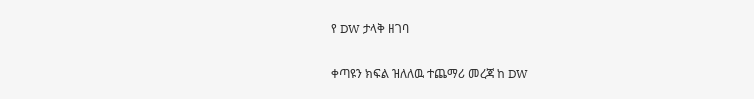የ DW ታላቅ ዘገባ

ቀጣዩን ክፍል ዝለለዉ ተጨማሪ መረጃ ከ DW